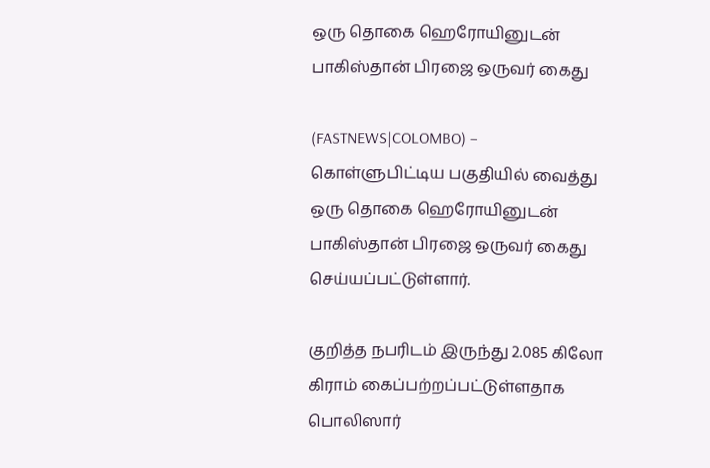ஒரு தொகை ஹெரோயினுடன் பாகிஸ்தான் பிரஜை ஒருவர் கைது

(FASTNEWS|COLOMBO) – கொள்ளுபிட்டிய பகுதியில் வைத்து ஒரு தொகை ஹெரோயினுடன் பாகிஸ்தான் பிரஜை ஒருவர் கைது செய்யப்பட்டுள்ளார்.

குறித்த நபரிடம் இருந்து 2.085 கிலோ கிராம் கைப்பற்றப்பட்டுள்ளதாக பொலிஸார்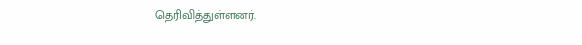தெரிவித்துள்ளனர்.